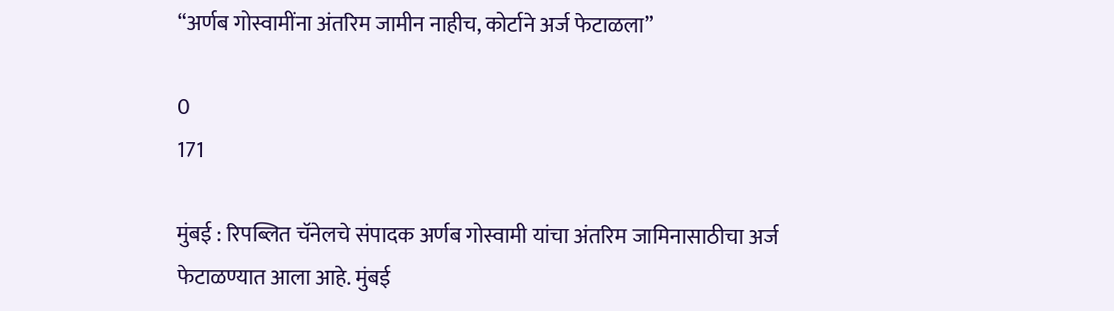“अर्णब गोस्वामींना अंतरिम जामीन नाहीच, कोर्टाने अर्ज फेटाळला”

0
171

मुंबई : रिपब्लित चॅनेलचे संपादक अर्णब गोस्वामी यांचा अंतरिम जामिनासाठीचा अर्ज फेटाळण्यात आला आहे. मुंबई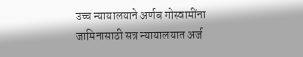उच्च न्यायालयाने अर्णब गोस्वामींना जामिनासाठी सत्र न्यायालयात अर्ज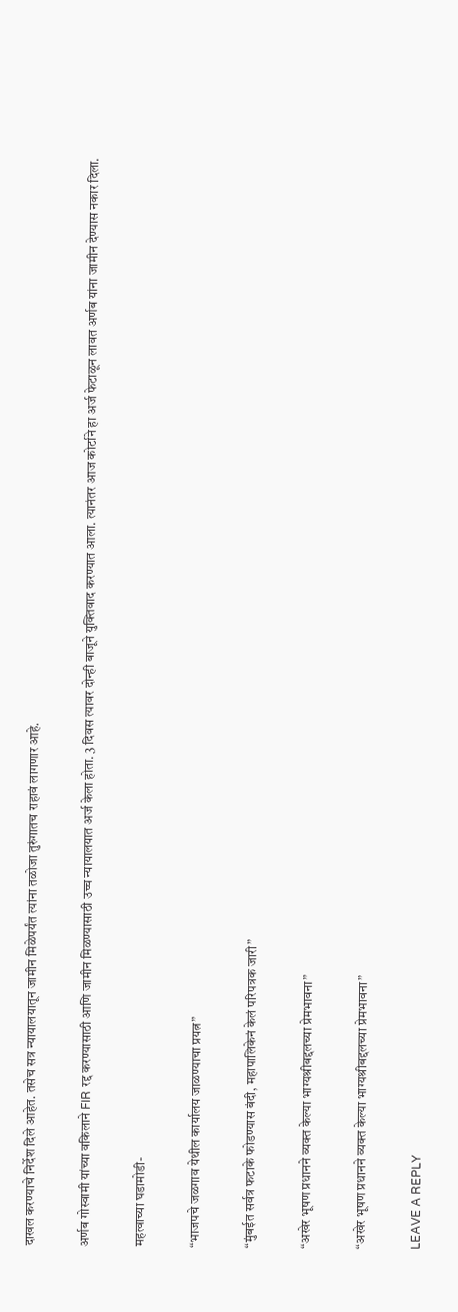दाखल करण्याचे निर्देश दिले आहेत. तसेच सत्र न्यायालयातून जामीन मिळेपर्यंत त्यांना तळोजा तुरुंगातच राहावं लागणार आहे.

अर्णब गोस्वामी यांच्या वकिलाने FIR रद्द करण्यासाठी आणि जामीन मिळण्यासाठी उच्च न्यायालयात अर्ज केला होता. 3 दिवस त्यावर दोन्ही बाजूने युक्तिवाद करण्यात आला. त्यानंतर आज कोर्टाने हा अर्ज फेटाळून लावत अर्णब यांना जामीन देण्यास नकार दिला.

महत्वाच्या घडामोडी-

“भाजपचे जळगाव येथील कार्यालय जाळण्याचा प्रयत्न”

“मुंबईत सर्वत्र फटाके फोडण्यास बंदी, महापालिकेनं केलं परिपत्रक जारी”

“अखेर भूषण प्रधानने व्यक्त केल्या भाग्यश्रीबद्दलच्या प्रेमभावना”

“अखेर भूषण प्रधानने व्यक्त केल्या भाग्यश्रीबद्दलच्या प्रेमभावना”

LEAVE A REPLY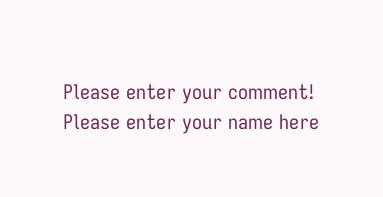Please enter your comment!
Please enter your name here